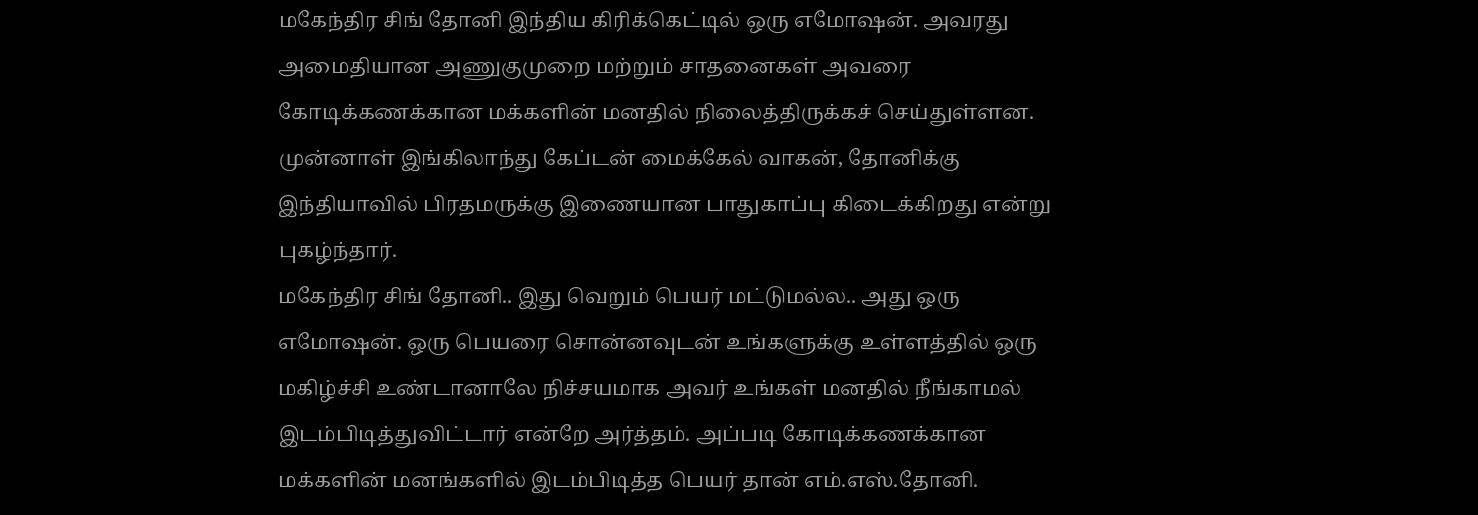மகேந்திர சிங் தோனி இந்திய கிரிக்கெட்டில் ஒரு எமோஷன். அவரது அமைதியான அணுகுமுறை மற்றும் சாதனைகள் அவரை கோடிக்கணக்கான மக்களின் மனதில் நிலைத்திருக்கச் செய்துள்ளன. முன்னாள் இங்கிலாந்து கேப்டன் மைக்கேல் வாகன், தோனிக்கு இந்தியாவில் பிரதமருக்கு இணையான பாதுகாப்பு கிடைக்கிறது என்று புகழ்ந்தார்.
மகேந்திர சிங் தோனி.. இது வெறும் பெயர் மட்டுமல்ல.. அது ஒரு எமோஷன். ஒரு பெயரை சொன்னவுடன் உங்களுக்கு உள்ளத்தில் ஒரு மகிழ்ச்சி உண்டானாலே நிச்சயமாக அவர் உங்கள் மனதில் நீங்காமல் இடம்பிடித்துவிட்டார் என்றே அர்த்தம். அப்படி கோடிக்கணக்கான மக்களின் மனங்களில் இடம்பிடித்த பெயர் தான் எம்.எஸ்.தோனி.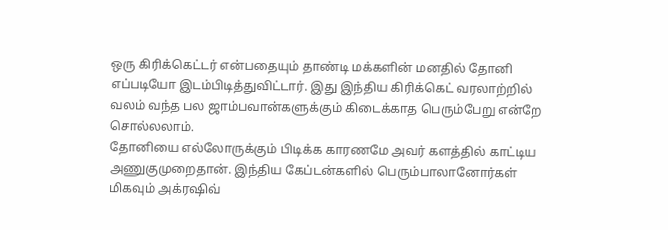ஒரு கிரிக்கெட்டர் என்பதையும் தாண்டி மக்களின் மனதில் தோனி எப்படியோ இடம்பிடித்துவிட்டார். இது இந்திய கிரிக்கெட் வரலாற்றில் வலம் வந்த பல ஜாம்பவான்களுக்கும் கிடைக்காத பெரும்பேறு என்றே சொல்லலாம்.
தோனியை எல்லோருக்கும் பிடிக்க காரணமே அவர் களத்தில் காட்டிய அணுகுமுறைதான். இந்திய கேப்டன்களில் பெரும்பாலானோர்கள் மிகவும் அக்ரஷிவ்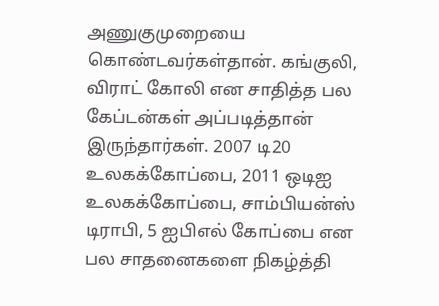அணுகுமுறையை கொண்டவர்கள்தான். கங்குலி, விராட் கோலி என சாதித்த பல கேப்டன்கள் அப்படித்தான் இருந்தார்கள். 2007 டி20 உலகக்கோப்பை, 2011 ஒடிஐ உலகக்கோப்பை, சாம்பியன்ஸ் டிராபி, 5 ஐபிஎல் கோப்பை என பல சாதனைகளை நிகழ்த்தி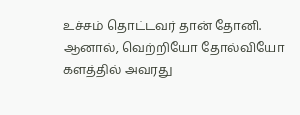உச்சம் தொட்டவர் தான் தோனி. ஆனால், வெற்றியோ தோல்வியோ களத்தில் அவரது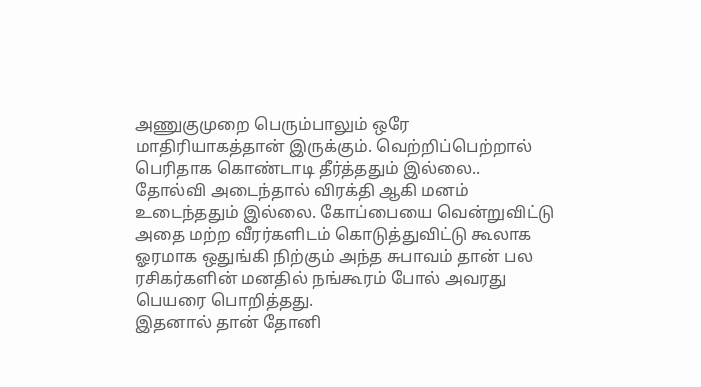அணுகுமுறை பெரும்பாலும் ஒரே மாதிரியாகத்தான் இருக்கும். வெற்றிப்பெற்றால் பெரிதாக கொண்டாடி தீர்த்ததும் இல்லை.. தோல்வி அடைந்தால் விரக்தி ஆகி மனம் உடைந்ததும் இல்லை. கோப்பையை வென்றுவிட்டு அதை மற்ற வீரர்களிடம் கொடுத்துவிட்டு கூலாக ஓரமாக ஒதுங்கி நிற்கும் அந்த சுபாவம் தான் பல ரசிகர்களின் மனதில் நங்கூரம் போல் அவரது பெயரை பொறித்தது.
இதனால் தான் தோனி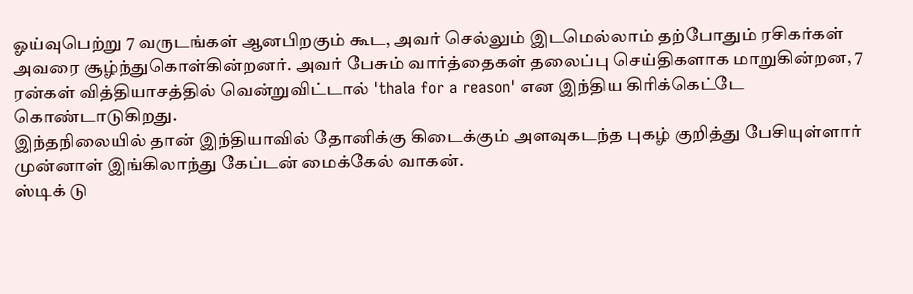ஓய்வுபெற்று 7 வருடங்கள் ஆனபிறகும் கூட, அவர் செல்லும் இடமெல்லாம் தற்போதும் ரசிகர்கள் அவரை சூழ்ந்துகொள்கின்றனர். அவர் பேசும் வார்த்தைகள் தலைப்பு செய்திகளாக மாறுகின்றன, 7 ரன்கள் வித்தியாசத்தில் வென்றுவிட்டால் 'thala for a reason' என இந்திய கிரிக்கெட்டே கொண்டாடுகிறது.
இந்தநிலையில் தான் இந்தியாவில் தோனிக்கு கிடைக்கும் அளவுகடந்த புகழ் குறித்து பேசியுள்ளார் முன்னாள் இங்கிலாந்து கேப்டன் மைக்கேல் வாகன்.
ஸ்டிக் டு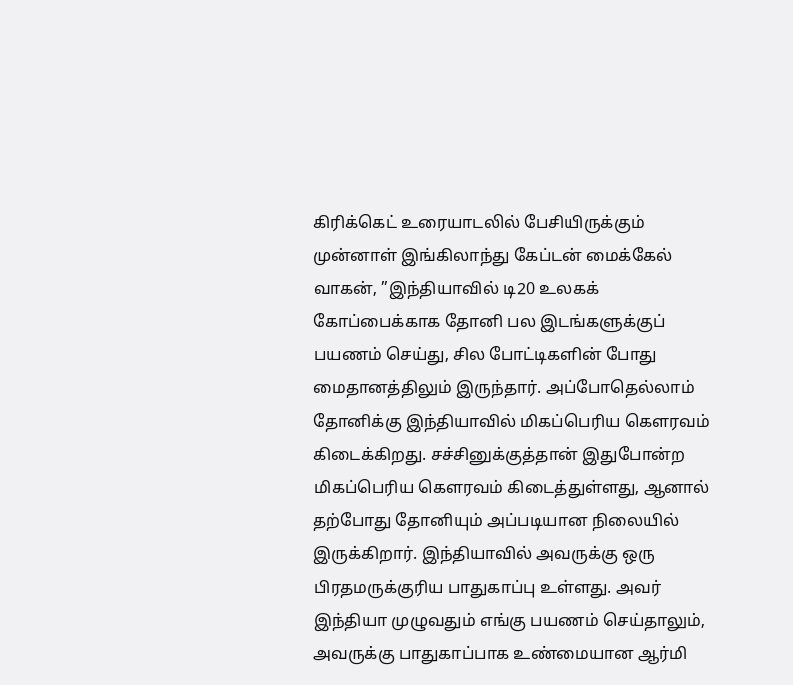கிரிக்கெட் உரையாடலில் பேசியிருக்கும் முன்னாள் இங்கிலாந்து கேப்டன் மைக்கேல் வாகன், ”இந்தியாவில் டி20 உலகக் கோப்பைக்காக தோனி பல இடங்களுக்குப் பயணம் செய்து, சில போட்டிகளின் போது மைதானத்திலும் இருந்தார். அப்போதெல்லாம் தோனிக்கு இந்தியாவில் மிகப்பெரிய கௌரவம் கிடைக்கிறது. சச்சினுக்குத்தான் இதுபோன்ற மிகப்பெரிய கௌரவம் கிடைத்துள்ளது, ஆனால் தற்போது தோனியும் அப்படியான நிலையில் இருக்கிறார். இந்தியாவில் அவருக்கு ஒரு பிரதமருக்குரிய பாதுகாப்பு உள்ளது. அவர் இந்தியா முழுவதும் எங்கு பயணம் செய்தாலும், அவருக்கு பாதுகாப்பாக உண்மையான ஆர்மி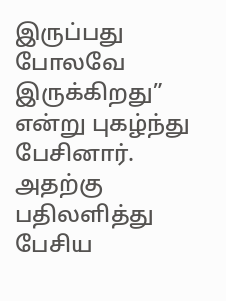இருப்பது போலவே இருக்கிறது” என்று புகழ்ந்து பேசினார்.
அதற்கு பதிலளித்து பேசிய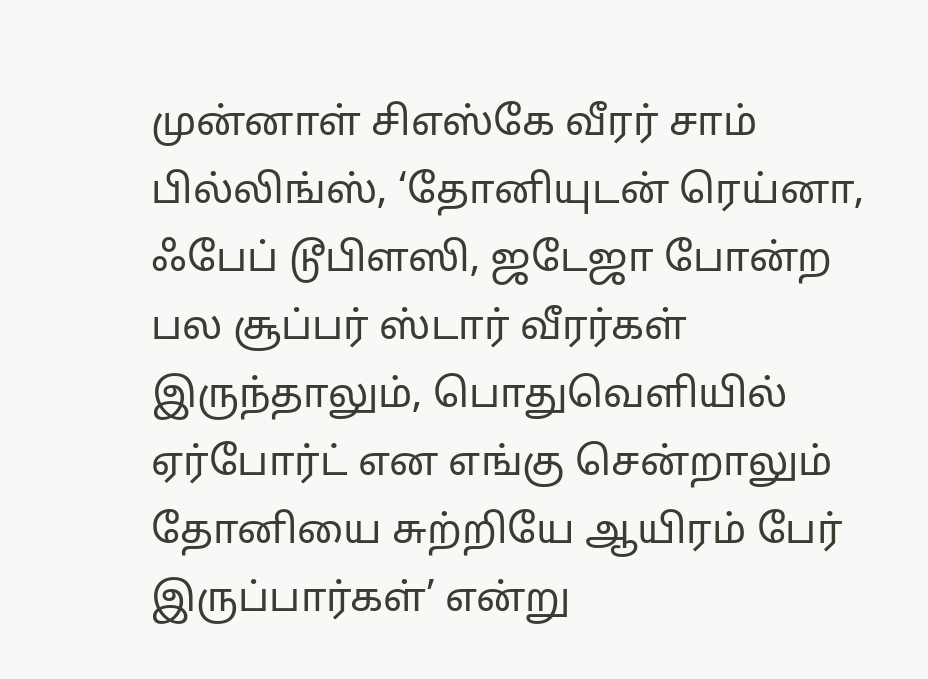முன்னாள் சிஎஸ்கே வீரர் சாம் பில்லிங்ஸ், ‘தோனியுடன் ரெய்னா, ஃபேப் டூபிளஸி, ஜடேஜா போன்ற பல சூப்பர் ஸ்டார் வீரர்கள் இருந்தாலும், பொதுவெளியில் ஏர்போர்ட் என எங்கு சென்றாலும் தோனியை சுற்றியே ஆயிரம் பேர் இருப்பார்கள்’ என்று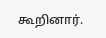கூறினார்.